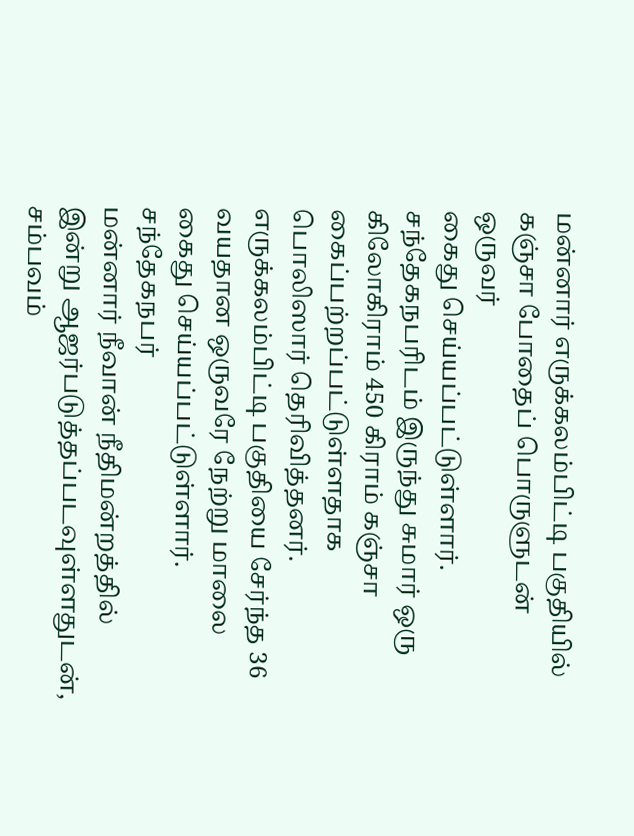மன்னார் எருக்கலம்பிட்டி பகுதியில் கஞ்சா போதைப் பொருளுடன் ஒருவர்
கைது செய்யப்பட்டுள்ளார்.
சந்தேகநபரிடம் இருந்து சுமார் ஒரு கிலோகிராம் 450 கிராம் கஞ்சா கைப்பற்றப்பட்டுள்ளதாக பொலிஸார் தெரிவித்தனர்.
எருக்கலம்பிட்டி பகுதியை சேர்ந்த 36 வயதான ஒருவரே நேற்று மாலை கைது செய்யப்பட்டுள்ளார்.
சந்தேகநபர்
மன்னார் நீவான் நீதிமன்றத்தில் இன்று ஆஜர்படுத்தப்படவுள்ளதுடன், சம்பவம்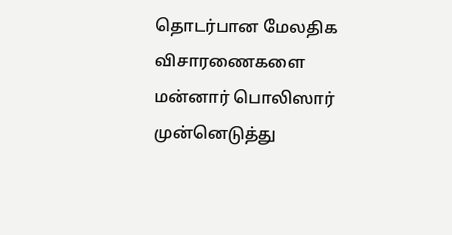தொடர்பான மேலதிக விசாரணைகளை மன்னார் பொலிஸார் முன்னெடுத்து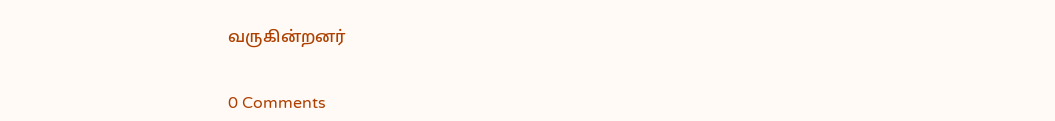வருகின்றனர்


0 Comments